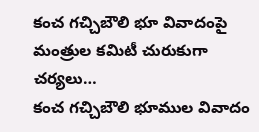కంచ గచ్చిబౌలి భూ వివాదంపై మంత్రుల కమిటీ చురుకుగా చర్యలు…
కంచ గచ్చిబౌలి భూముల వివాదం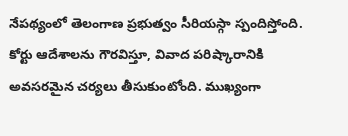నేపథ్యంలో తెలంగాణ ప్రభుత్వం సీరియస్గా స్పందిస్తోంది. కోర్టు ఆదేశాలను గౌరవిస్తూ, వివాద పరిష్కారానికి అవసరమైన చర్యలు తీసుకుంటోంది. ముఖ్యంగా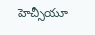హెచ్సీయూ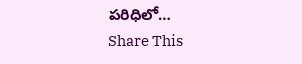పరిధిలో…
Share This